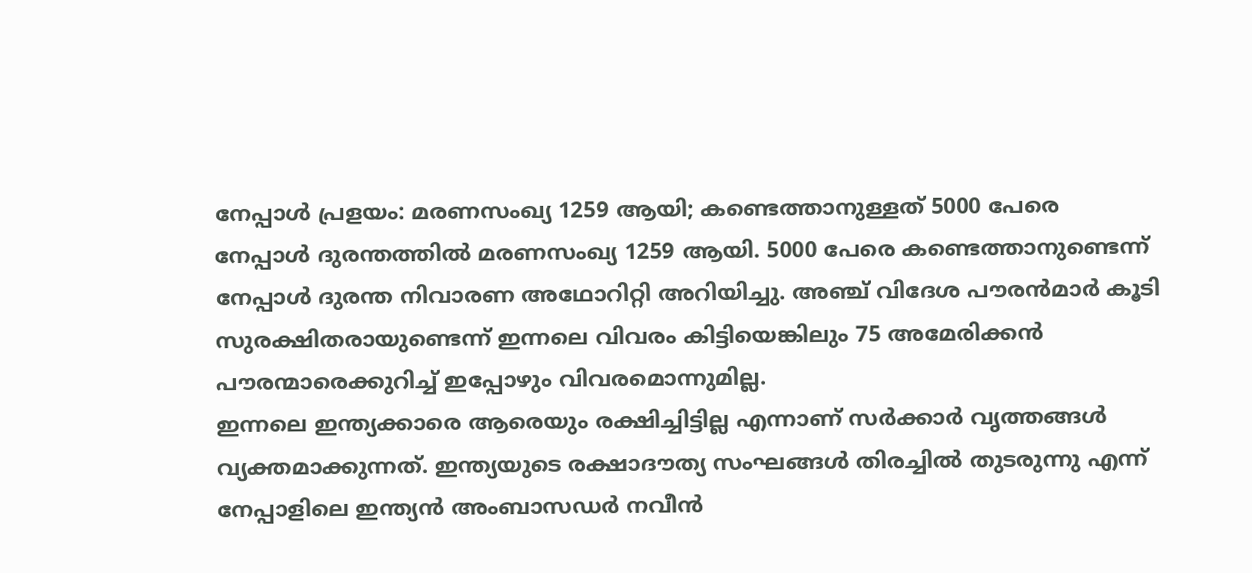നേപ്പാൾ പ്രളയം: മരണസംഖ്യ 1259 ആയി; കണ്ടെത്താനുള്ളത് 5000 പേരെ
നേപ്പാൾ ദുരന്തത്തിൽ മരണസംഖ്യ 1259 ആയി. 5000 പേരെ കണ്ടെത്താനുണ്ടെന്ന് നേപ്പാൾ ദുരന്ത നിവാരണ അഥോറിറ്റി അറിയിച്ചു. അഞ്ച് വിദേശ പൗരൻമാർ കൂടി സുരക്ഷിതരായുണ്ടെന്ന് ഇന്നലെ വിവരം കിട്ടിയെങ്കിലും 75 അമേരിക്കൻ പൗരന്മാരെക്കുറിച്ച് ഇപ്പോഴും വിവരമൊന്നുമില്ല.
ഇന്നലെ ഇന്ത്യക്കാരെ ആരെയും രക്ഷിച്ചിട്ടില്ല എന്നാണ് സർക്കാർ വൃത്തങ്ങൾ വ്യക്തമാക്കുന്നത്. ഇന്ത്യയുടെ രക്ഷാദൗത്യ സംഘങ്ങൾ തിരച്ചിൽ തുടരുന്നു എന്ന് നേപ്പാളിലെ ഇന്ത്യൻ അംബാസഡർ നവീൻ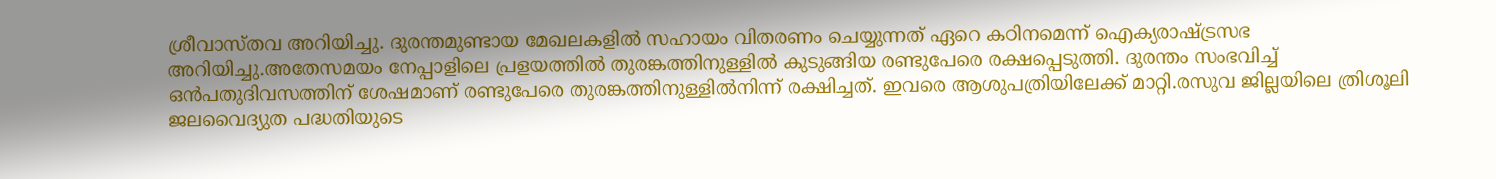ശ്രീവാസ്തവ അറിയിച്ചു. ദുരന്തമുണ്ടായ മേഖലകളിൽ സഹായം വിതരണം ചെയ്യുന്നത് ഏറെ കഠിനമെന്ന് ഐക്യരാഷ്ട്രസഭ അറിയിച്ചു.അതേസമയം നേപ്പാളിലെ പ്രളയത്തിൽ തുരങ്കത്തിനുള്ളിൽ കുടുങ്ങിയ രണ്ടുപേരെ രക്ഷപ്പെടുത്തി. ദുരന്തം സംഭവിച്ച് ഒൻപതുദിവസത്തിന് ശേഷമാണ് രണ്ടുപേരെ തുരങ്കത്തിനുള്ളിൽനിന്ന് രക്ഷിച്ചത്. ഇവരെ ആശുപത്രിയിലേക്ക് മാറ്റി.രസുവ ജില്ലയിലെ ത്രിശൂലി ജലവൈദ്യുത പദ്ധതിയുടെ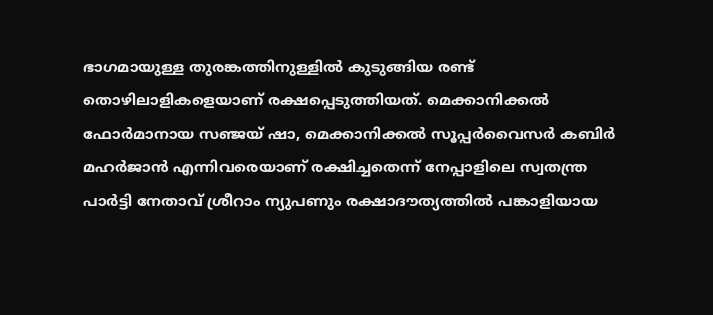ഭാഗമായുള്ള തുരങ്കത്തിനുള്ളിൽ കുടുങ്ങിയ രണ്ട് തൊഴിലാളികളെയാണ് രക്ഷപ്പെടുത്തിയത്. മെക്കാനിക്കൽ ഫോർമാനായ സഞ്ജയ് ഷാ, മെക്കാനിക്കൽ സൂപ്പർവൈസർ കബിർ മഹർജാൻ എന്നിവരെയാണ് രക്ഷിച്ചതെന്ന് നേപ്പാളിലെ സ്വതന്ത്ര പാർട്ടി നേതാവ് ശ്രീറാം ന്യുപണും രക്ഷാദൗത്യത്തിൽ പങ്കാളിയായ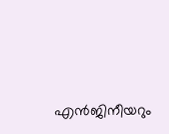എൻജിനീയറും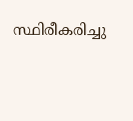സ്ഥിരീകരിച്ചു